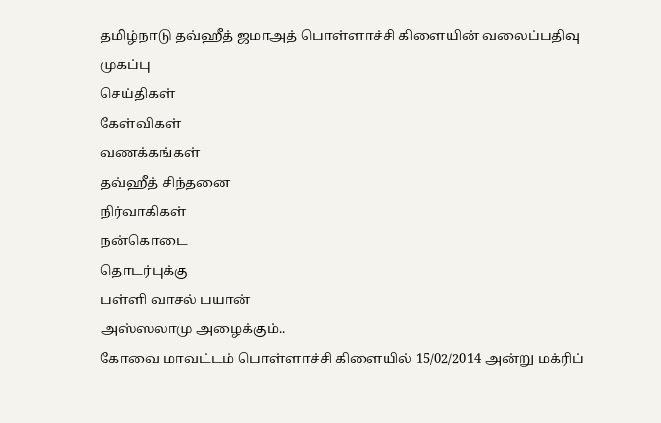தமிழ்நாடு தவ்ஹீத் ஜமாஅத் பொள்ளாச்சி கிளையின் வலைப்பதிவு
முகப்பு
செய்திகள்
கேள்விகள்
வணக்கங்கள்
தவ்ஹீத் சிந்தனை
நிர்வாகிகள்
நன்கொடை
தொடர்புக்கு
பள்ளி வாசல் பயான்
அஸ்ஸலாமு அழைக்கும்..
கோவை மாவட்டம் பொள்ளாச்சி கிளையில் 15/02/2014 அன்று மக்ரிப்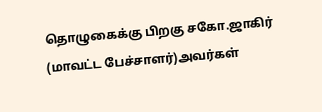தொழுகைக்கு பிறகு சகோ.ஜாகிர் (மாவட்ட பேச்சாளர்)அவர்கள்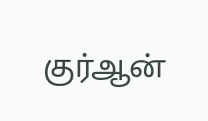குர்ஆன்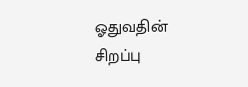ஓதுவதின் சிறப்பு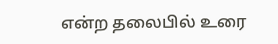என்ற தலைபில் உரை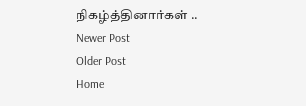நிகழ்த்தினார்கள் ..
Newer Post
Older Post
Home